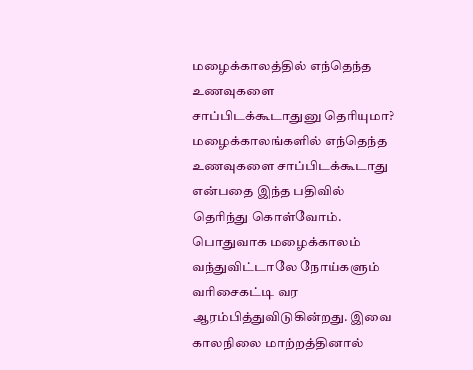மழைக்காலத்தில் எந்தெந்த உணவுகளை சாப்பிடக்கூடாதுனு தெரியுமா?
மழைக்காலங்களில் எந்தெந்த உணவுகளை சாப்பிடக்கூடாது என்பதை இந்த பதிவில் தெரிந்து கொள்வோம்.
பொதுவாக மழைக்காலம் வந்துவிட்டாலே நோய்களும் வரிசைகட்டி வர ஆரம்பித்துவிடுகின்றது. இவை காலநிலை மாற்றத்தினால்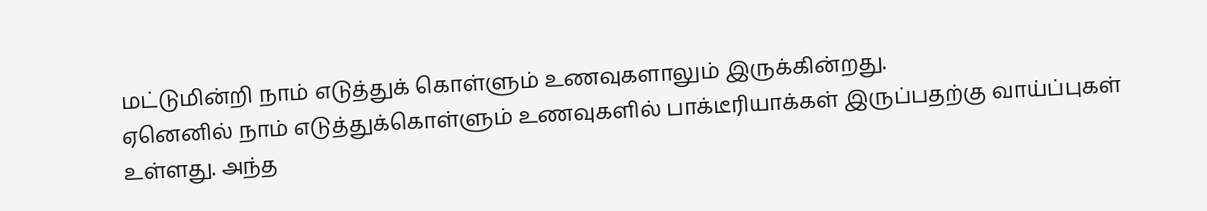மட்டுமின்றி நாம் எடுத்துக் கொள்ளும் உணவுகளாலும் இருக்கின்றது.
ஏனெனில் நாம் எடுத்துக்கொள்ளும் உணவுகளில் பாக்டீரியாக்கள் இருப்பதற்கு வாய்ப்புகள் உள்ளது. அந்த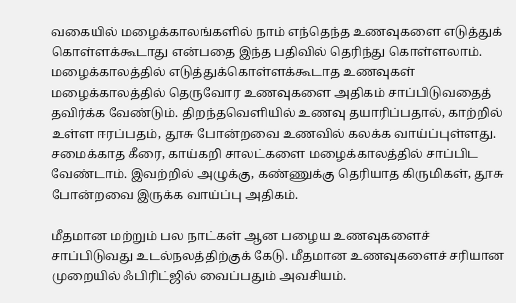வகையில் மழைக்காலங்களில் நாம் எந்தெந்த உணவுகளை எடுத்துக் கொள்ளக்கூடாது என்பதை இந்த பதிவில் தெரிந்து கொள்ளலாம்.
மழைக்காலத்தில் எடுத்துக்கொள்ளக்கூடாத உணவுகள்
மழைக்காலத்தில் தெருவோர உணவுகளை அதிகம் சாப்பிடுவதைத் தவிர்க்க வேண்டும். திறந்தவெளியில் உணவு தயாரிப்பதால், காற்றில் உள்ள ஈரப்பதம், தூசு போன்றவை உணவில் கலக்க வாய்ப்புள்ளது.
சமைக்காத கீரை, காய்கறி சாலட்களை மழைக்காலத்தில் சாப்பிட வேண்டாம். இவற்றில் அழுக்கு, கண்ணுக்கு தெரியாத கிருமிகள், தூசு போன்றவை இருக்க வாய்ப்பு அதிகம்.

மீதமான மற்றும் பல நாட்கள் ஆன பழைய உணவுகளைச் சாப்பிடுவது உடல்நலத்திற்குக் கேடு. மீதமான உணவுகளைச் சரியான முறையில் ஃபிரிட்ஜில் வைப்பதும் அவசியம்.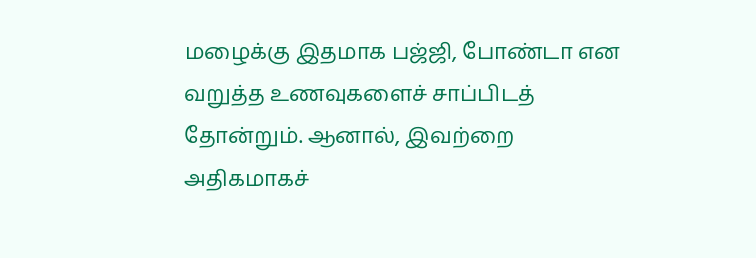மழைக்கு இதமாக பஜ்ஜி, போண்டா என வறுத்த உணவுகளைச் சாப்பிடத் தோன்றும். ஆனால், இவற்றை அதிகமாகச்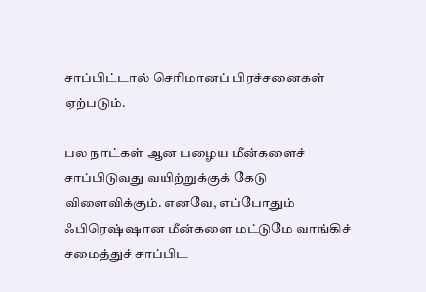சாப்பிட்டால் செரிமானப் பிரச்சனைகள் ஏற்படும்.

பல நாட்கள் ஆன பழைய மீன்களைச் சாப்பிடுவது வயிற்றுக்குக் கேடு விளைவிக்கும். எனவே, எப்போதும் ஃபிரெஷ்ஷான மீன்களை மட்டுமே வாங்கிச் சமைத்துச் சாப்பிட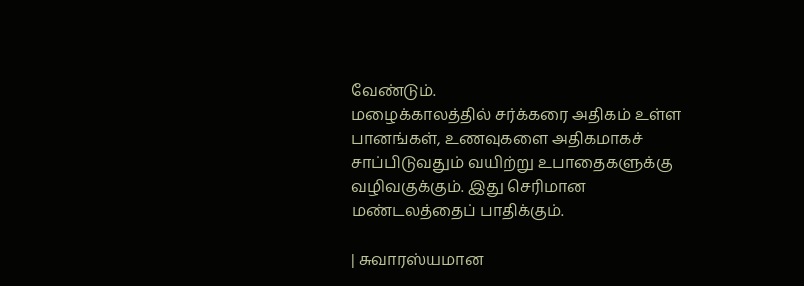வேண்டும்.
மழைக்காலத்தில் சர்க்கரை அதிகம் உள்ள பானங்கள், உணவுகளை அதிகமாகச் சாப்பிடுவதும் வயிற்று உபாதைகளுக்கு வழிவகுக்கும். இது செரிமான மண்டலத்தைப் பாதிக்கும்.

| சுவாரஸ்யமான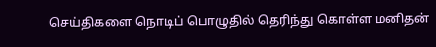செய்திகளை நொடிப் பொழுதில் தெரிந்து கொள்ள மனிதன்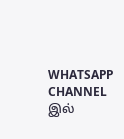WHATSAPP CHANNEL இல்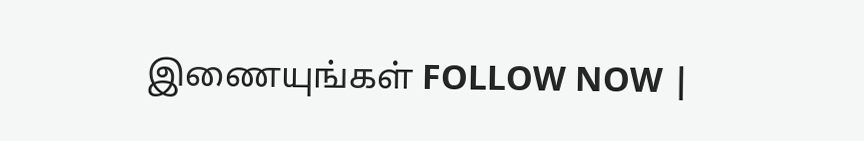இணையுங்கள் FOLLOW NOW |